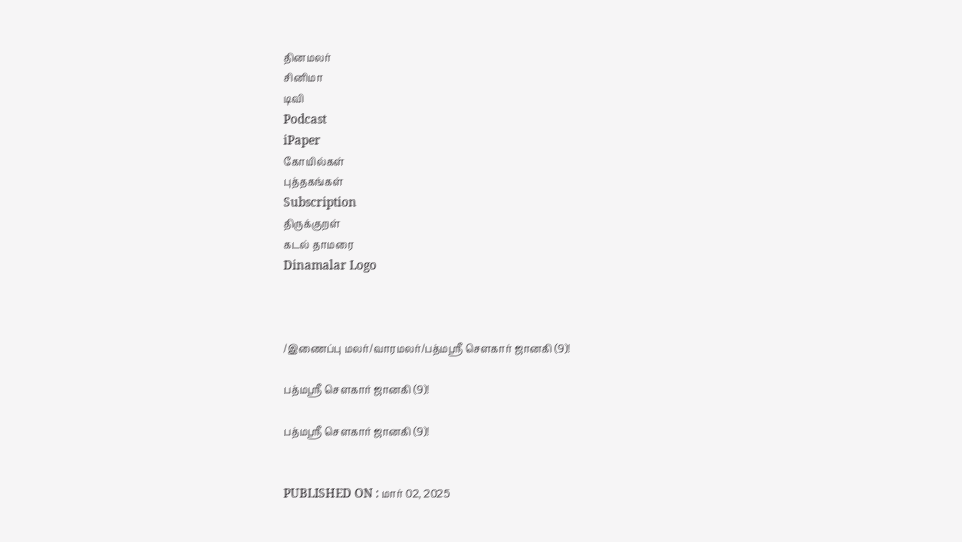தினமலர்
சினிமா
டிவி
Podcast
iPaper
கோயில்கள்
புத்தகங்கள்
Subscription
திருக்குறள்
கடல் தாமரை
Dinamalar Logo



/இணைப்பு மலர்/வாரமலர்/பத்மஸ்ரீ சௌகார் ஜானகி (9)!

பத்மஸ்ரீ சௌகார் ஜானகி (9)!

பத்மஸ்ரீ சௌகார் ஜானகி (9)!


PUBLISHED ON : மார் 02, 2025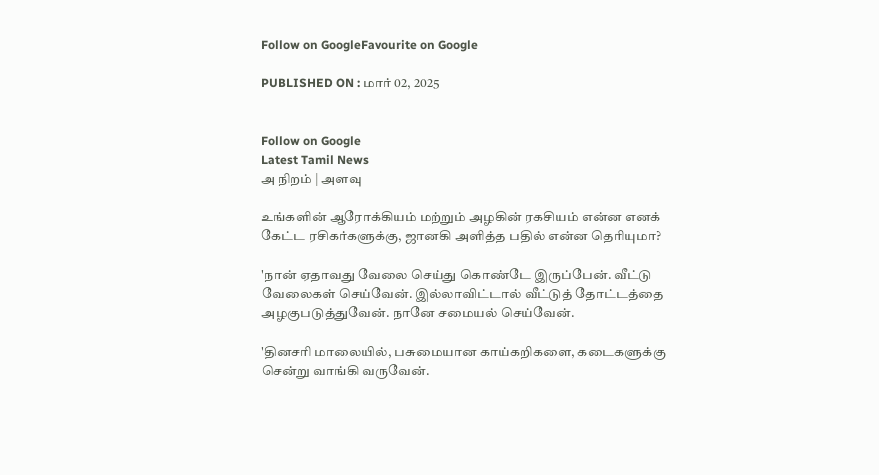Follow on GoogleFavourite on Google

PUBLISHED ON : மார் 02, 2025


Follow on Google
Latest Tamil News
அ நிறம் | அளவு

உங்களின் ஆரோக்கியம் மற்றும் அழகின் ரகசியம் என்ன எனக் கேட்ட ரசிகர்களுக்கு, ஜானகி அளித்த பதில் என்ன தெரியுமா?

'நான் ஏதாவது வேலை செய்து கொண்டே இருப்பேன். வீட்டு வேலைகள் செய்வேன். இல்லாவிட்டால் வீட்டுத் தோட்டத்தை அழகுபடுத்துவேன். நானே சமையல் செய்வேன்.

'தினசரி மாலையில், பசுமையான காய்கறிகளை, கடைகளுக்கு சென்று வாங்கி வருவேன்.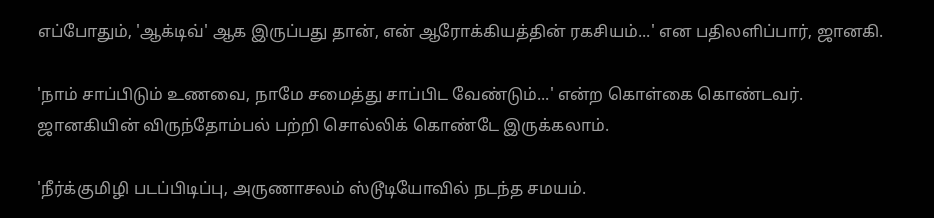எப்போதும், 'ஆக்டிவ்' ஆக இருப்பது தான், என் ஆரோக்கியத்தின் ரகசியம்...' என பதிலளிப்பார், ஜானகி.

'நாம் சாப்பிடும் உணவை, நாமே சமைத்து சாப்பிட வேண்டும்...' என்ற கொள்கை கொண்டவர். ஜானகியின் விருந்தோம்பல் பற்றி சொல்லிக் கொண்டே இருக்கலாம்.

'நீர்க்குமிழி படப்பிடிப்பு, அருணாசலம் ஸ்டூடியோவில் நடந்த சமயம்.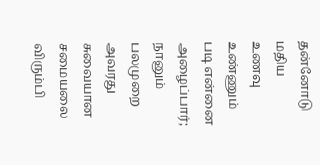தன்னோடு மதிய உணவு உண்ணும் படி என்னை அழைப்பார்; நானும் பலமுறை அவரது சுவையான சமையலை விரும்பி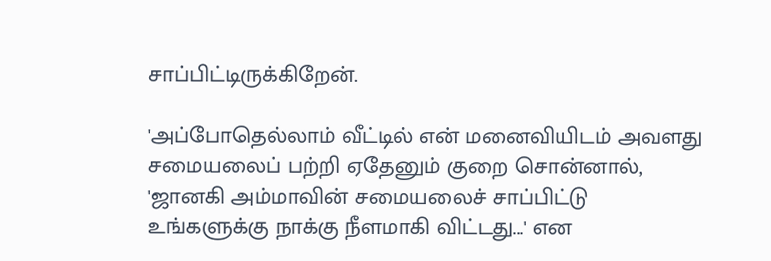சாப்பிட்டிருக்கிறேன்.

'அப்போதெல்லாம் வீட்டில் என் மனைவியிடம் அவளது சமையலைப் பற்றி ஏதேனும் குறை சொன்னால், 'ஜானகி அம்மாவின் சமையலைச் சாப்பிட்டு உங்களுக்கு நாக்கு நீளமாகி விட்டது...' என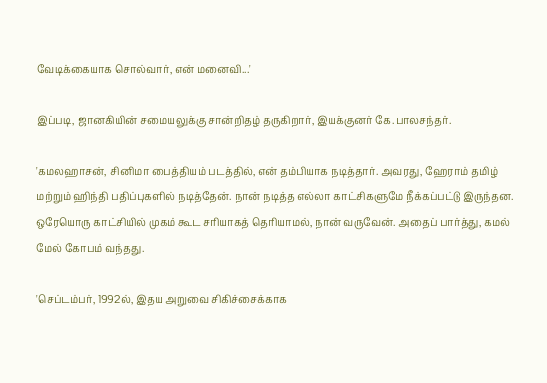வேடிக்கையாக சொல்வார், என் மனைவி...'

இப்படி, ஜானகியின் சமையலுக்கு சான்றிதழ் தருகிறார், இயக்குனர் கே.பாலசந்தர்.

'கமலஹாசன், சினிமா பைத்தியம் படத்தில், என் தம்பியாக நடித்தார். அவரது, ஹேராம் தமிழ் மற்றும் ஹிந்தி பதிப்புகளில் நடித்தேன். நான் நடித்த எல்லா காட்சிகளுமே நீக்கப்பட்டு இருந்தன. ஒரேயொரு காட்சியில் முகம் கூட சரியாகத் தெரியாமல், நான் வருவேன். அதைப் பார்த்து, கமல் மேல் கோபம் வந்தது.

'செப்டம்பர், 1992ல், இதய அறுவை சிகிச்சைக்காக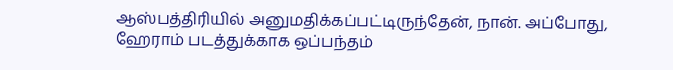ஆஸ்பத்திரியில் அனுமதிக்கப்பட்டிருந்தேன், நான். அப்போது, ஹேராம் படத்துக்காக ஒப்பந்தம்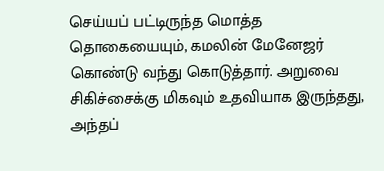செய்யப் பட்டிருந்த மொத்த தொகையையும், கமலின் மேனேஜர் கொண்டு வந்து கொடுத்தார். அறுவை சிகிச்சைக்கு மிகவும் உதவியாக இருந்தது, அந்தப்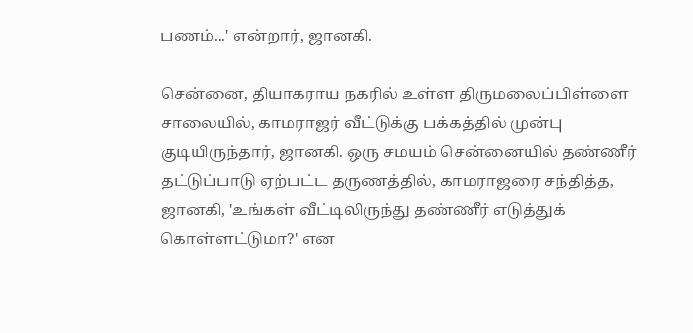பணம்...' என்றார், ஜானகி.

சென்னை, தியாகராய நகரில் உள்ள திருமலைப்பிள்ளை சாலையில், காமராஜர் வீட்டுக்கு பக்கத்தில் முன்பு குடியிருந்தார், ஜானகி. ஒரு சமயம் சென்னையில் தண்ணீர் தட்டுப்பாடு ஏற்பட்ட தருணத்தில், காமராஜரை சந்தித்த, ஜானகி, 'உங்கள் வீட்டிலிருந்து தண்ணீர் எடுத்துக் கொள்ளட்டுமா?' என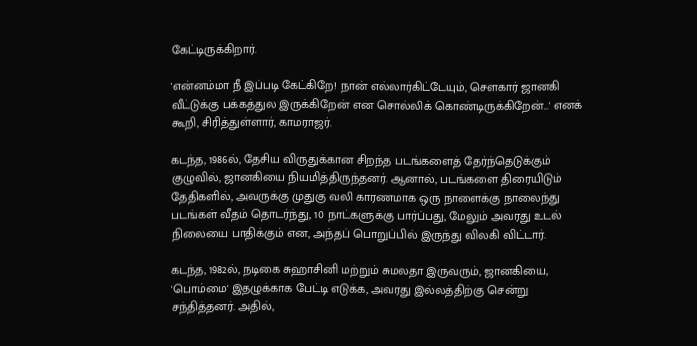கேட்டிருக்கிறார்.

'என்னம்மா நீ இப்படி கேட்கிறே! நான் எல்லார்கிட்டேயும், செளகார் ஜானகி வீட்டுக்கு பக்கத்துல இருக்கிறேன் என சொல்லிக் கொண்டிருக்கிறேன்...' எனக் கூறி, சிரித்துள்ளார், காமராஜர்.

கடந்த, 1986ல், தேசிய விருதுக்கான சிறந்த படங்களைத் தேர்ந்தெடுக்கும் குழுவில், ஜானகியை நியமித்திருந்தனர். ஆனால், படங்களை திரையிடும் தேதிகளில், அவருக்கு முதுகு வலி காரணமாக ஒரு நாளைக்கு நாலைந்து படங்கள் வீதம் தொடர்ந்து, 10 நாட்களுக்கு பார்ப்பது, மேலும் அவரது உடல் நிலையை பாதிக்கும் என, அந்தப் பொறுப்பில் இருந்து விலகி விட்டார்.

கடந்த, 1982ல், நடிகை சுஹாசினி மற்றும் சுமலதா இருவரும், ஜானகியை, 'பொம்மை' இதழுக்காக பேட்டி எடுக்க, அவரது இல்லத்திற்கு சென்று சந்தித்தனர். அதில்,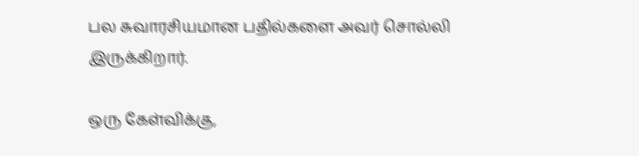பல சுவாரசியமான பதில்களை அவர் சொல்லி இருக்கிறார்.

ஒரு கேள்விக்கு,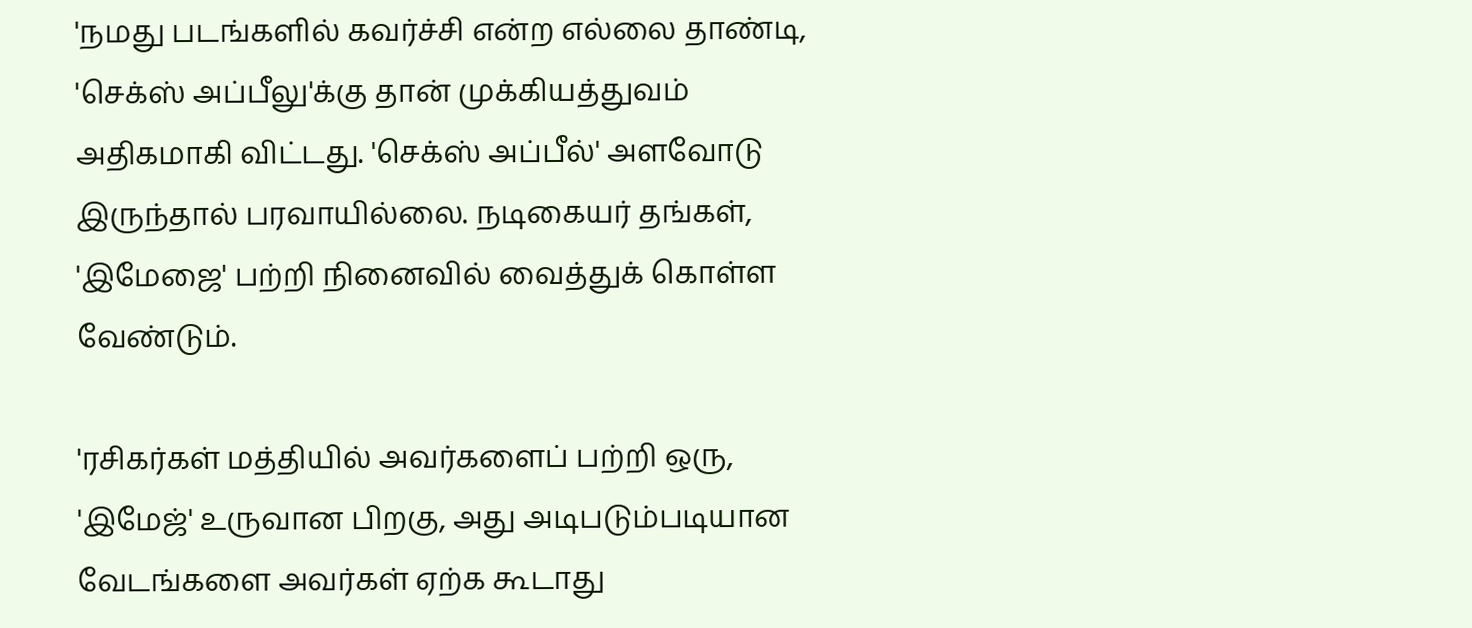'நமது படங்களில் கவர்ச்சி என்ற எல்லை தாண்டி, 'செக்ஸ் அப்பீலு'க்கு தான் முக்கியத்துவம் அதிகமாகி விட்டது. 'செக்ஸ் அப்பீல்' அளவோடு இருந்தால் பரவாயில்லை. நடிகையர் தங்கள், 'இமேஜை' பற்றி நினைவில் வைத்துக் கொள்ள வேண்டும்.

'ரசிகர்கள் மத்தியில் அவர்களைப் பற்றி ஒரு, 'இமேஜ்' உருவான பிறகு, அது அடிபடும்படியான வேடங்களை அவர்கள் ஏற்க கூடாது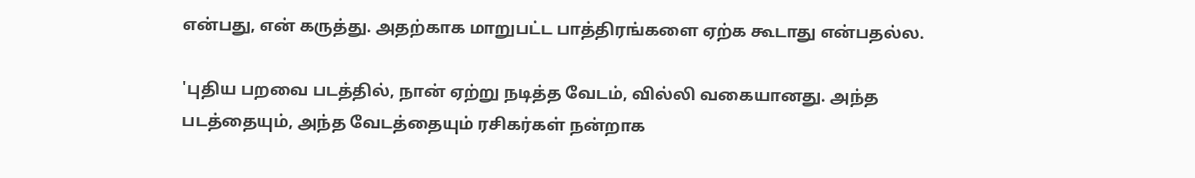என்பது, என் கருத்து. அதற்காக மாறுபட்ட பாத்திரங்களை ஏற்க கூடாது என்பதல்ல.

'புதிய பறவை படத்தில், நான் ஏற்று நடித்த வேடம், வில்லி வகையானது. அந்த படத்தையும், அந்த வேடத்தையும் ரசிகர்கள் நன்றாக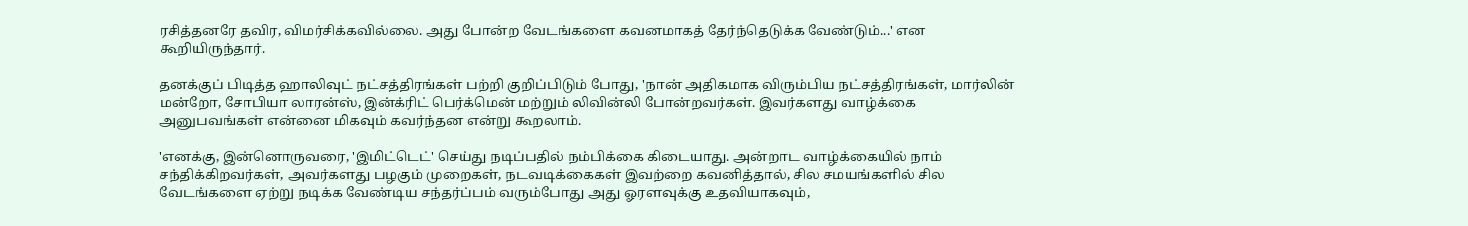ரசித்தனரே தவிர, விமர்சிக்கவில்லை. அது போன்ற வேடங்களை கவனமாகத் தேர்ந்தெடுக்க வேண்டும்...' என கூறியிருந்தார்.

தனக்குப் பிடித்த ஹாலிவுட் நட்சத்திரங்கள் பற்றி குறிப்பிடும் போது, 'நான் அதிகமாக விரும்பிய நட்சத்திரங்கள், மார்லின் மன்றோ, சோபியா லாரன்ஸ், இன்க்ரிட் பெர்க்மென் மற்றும் லிவின்லி போன்றவர்கள். இவர்களது வாழ்க்கை அனுபவங்கள் என்னை மிகவும் கவர்ந்தன என்று கூறலாம்.

'எனக்கு, இன்னொருவரை, 'இமிட்டெட்' செய்து நடிப்பதில் நம்பிக்கை கிடையாது. அன்றாட வாழ்க்கையில் நாம் சந்திக்கிறவர்கள், அவர்களது பழகும் முறைகள், நடவடிக்கைகள் இவற்றை கவனித்தால், சில சமயங்களில் சில வேடங்களை ஏற்று நடிக்க வேண்டிய சந்தர்ப்பம் வரும்போது அது ஓரளவுக்கு உதவியாகவும்,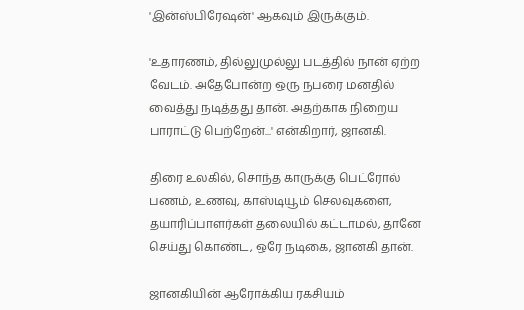'இன்ஸ்பிரேஷன்' ஆகவும் இருக்கும்.

'உதாரணம், தில்லுமுல்லு படத்தில் நான் ஏற்ற வேடம். அதேபோன்ற ஒரு நபரை மனதில் வைத்து நடித்தது தான். அதற்காக நிறைய பாராட்டு பெற்றேன்...' என்கிறார், ஜானகி.

திரை உலகில், சொந்த காருக்கு பெட்ரோல் பணம், உணவு, காஸ்டியூம் செலவுகளை, தயாரிப்பாளர்கள் தலையில் கட்டாமல், தானே செய்து கொண்ட, ஒரே நடிகை, ஜானகி தான்.

ஜானகியின் ஆரோக்கிய ரகசியம்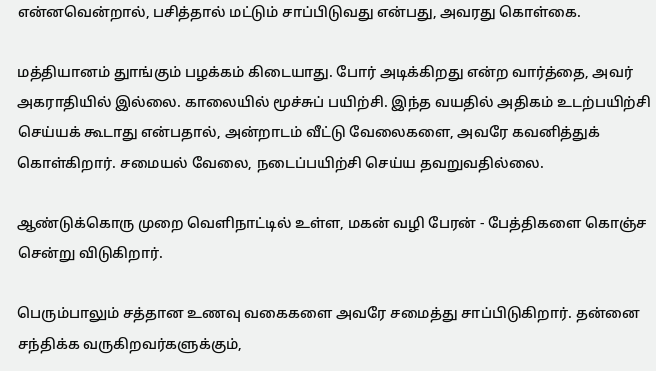என்னவென்றால், பசித்தால் மட்டும் சாப்பிடுவது என்பது, அவரது கொள்கை.

மத்தியானம் துாங்கும் பழக்கம் கிடையாது. போர் அடிக்கிறது என்ற வார்த்தை, அவர் அகராதியில் இல்லை. காலையில் மூச்சுப் பயிற்சி. இந்த வயதில் அதிகம் உடற்பயிற்சி செய்யக் கூடாது என்பதால், அன்றாடம் வீட்டு வேலைகளை, அவரே கவனித்துக் கொள்கிறார். சமையல் வேலை, நடைப்பயிற்சி செய்ய தவறுவதில்லை.

ஆண்டுக்கொரு முறை வெளிநாட்டில் உள்ள, மகன் வழி பேரன் - பேத்திகளை கொஞ்ச சென்று விடுகிறார்.

பெரும்பாலும் சத்தான உணவு வகைகளை அவரே சமைத்து சாப்பிடுகிறார். தன்னை சந்திக்க வருகிறவர்களுக்கும்,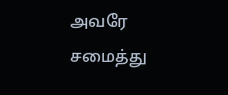அவரே சமைத்து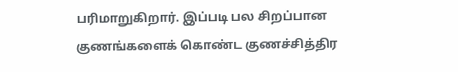பரிமாறுகிறார். இப்படி பல சிறப்பான குணங்களைக் கொண்ட குணச்சித்திர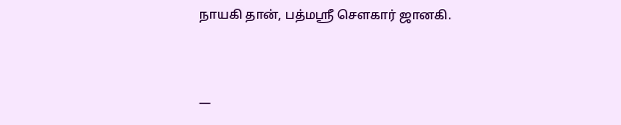நாயகி தான், பத்மஸ்ரீ சௌகார் ஜானகி.



—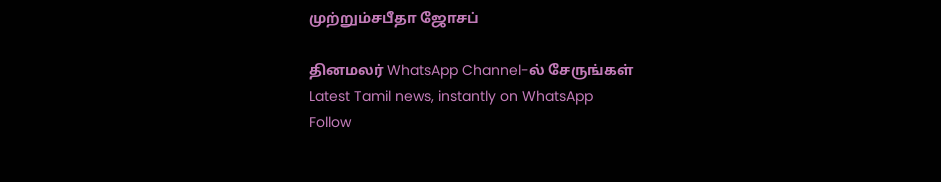முற்றும்சபீதா ஜோசப்

தினமலர் WhatsApp Channel-ல் சேருங்கள்
Latest Tamil news, instantly on WhatsApp
Follow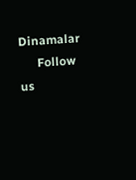Dinamalar
      Follow us